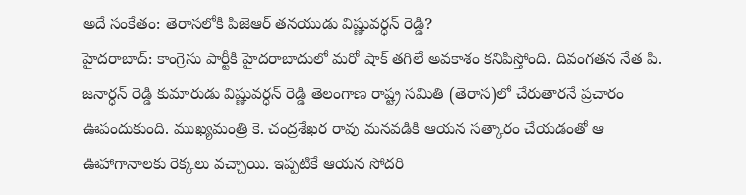అదే సంకేతం: తెరాసలోకి పిజెఆర్ తనయుడు విష్ణువర్ధన్ రెడ్డి?
హైదరాబాద్: కాంగ్రెసు పార్టీకి హైదరాబాదులో మరో షాక్ తగిలే అవకాశం కనిపిస్తోంది. దివంగతన నేత పి. జనార్ధన్ రెడ్డి కుమారుడు విష్ణువర్ధన్ రెడ్డి తెలంగాణ రాష్ట్ర సమితి (తెరాస)లో చేరుతారనే ప్రచారం ఊపందుకుంది. ముఖ్యమంత్రి కె. చంద్రశేఖర రావు మనవడికి ఆయన సత్కారం చేయడంతో ఆ ఊహాగానాలకు రెక్కలు వచ్చాయి. ఇప్పటికే ఆయన సోదరి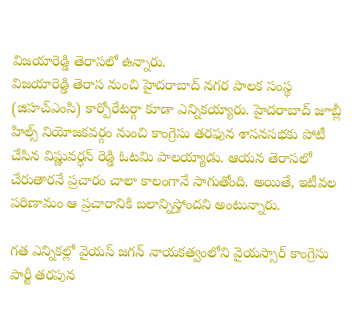విజయారెడ్డి తెరాసలో ఉన్నారు.
విజయారెడ్డి తెరాస నుంచి హైదరాబాద్ నగర పాలక సంస్థ (జిహచ్ఎంసి) కార్పోరేటర్గా కూడా ఎన్నికయ్యారు. హైదరాబాద్ జూబ్లీ హిల్స్ నియోజకవర్గం నుంచి కాంగ్రెసు తరఫున శాసనసభకు పోటీ చేసిన విష్ణువర్ధన్ రెడ్డి ఓటమి పాలయ్యాడు. ఆయన తెరాసలో చేరుతారనే ప్రచారం చాలా కాలంగానే సాగుతోంది. అయితే, ఇటీవల పరిణామం ఆ ప్రచారానికి బలాన్నిస్తోందని అంటున్నారు.

గత ఎన్నికల్లో వైయస్ జగన్ నాయకత్వంలోని వైయస్సార్ కాంగ్రెసు పార్టీ తరపున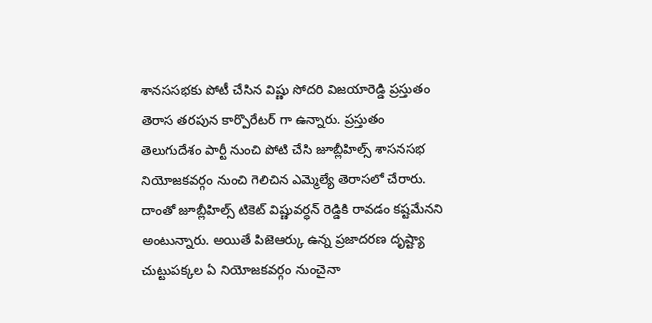శానససభకు పోటీ చేసిన విష్ణు సోదరి విజయారెడ్డి ప్రస్తుతం తెరాస తరపున కార్పొరేటర్ గా ఉన్నారు. ప్రస్తుతం తెలుగుదేశం పార్టీ నుంచి పోటి చేసి జూబ్లీహిల్స్ శాసనసభ నియోజకవర్గం నుంచి గెలిచిన ఎమ్మెల్యే తెరాసలో చేరారు.
దాంతో జూబ్లీహిల్స్ టికెట్ విష్ణువర్ధన్ రెడ్డికి రావడం కష్టమేనని అంటున్నారు. అయితే పిజెఆర్కు ఉన్న ప్రజాదరణ దృష్ట్యా చుట్టుపక్కల ఏ నియోజకవర్గం నుంచైనా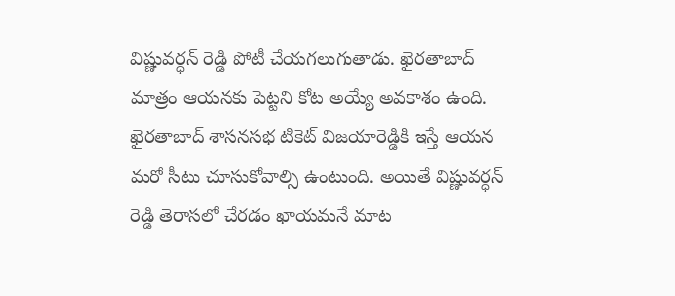విష్ణువర్ధన్ రెడ్డి పోటీ చేయగలుగుతాడు. ఖైరతాబాద్ మాత్రం ఆయనకు పెట్టని కోట అయ్యే అవకాశం ఉంది.
ఖైరతాబాద్ శాసనసభ టికెట్ విజయారెడ్డికి ఇస్తే ఆయన మరో సీటు చూసుకోవాల్సి ఉంటుంది. అయితే విష్ణువర్ధన్ రెడ్డి తెరాసలో చేరడం ఖాయమనే మాట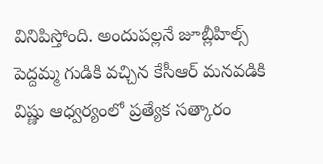వినిపిస్తోంది. అందుపల్లనే జూబ్లీహిల్స్ పెద్దమ్మ గుడికి వచ్చిన కేసీఆర్ మనవడికి విష్ణు ఆధ్వర్యంలో ప్రత్యేక సత్కారం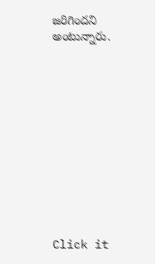జరిగిందని అంటున్నారు.












Click it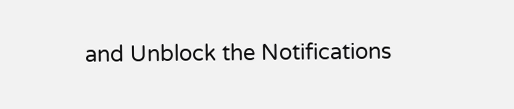and Unblock the Notifications